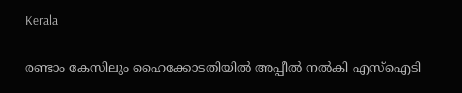Kerala

രണ്ടാം കേസിലും ഹൈക്കോടതിയിൽ അപ്പീൽ നൽകി എസ്‌ഐടി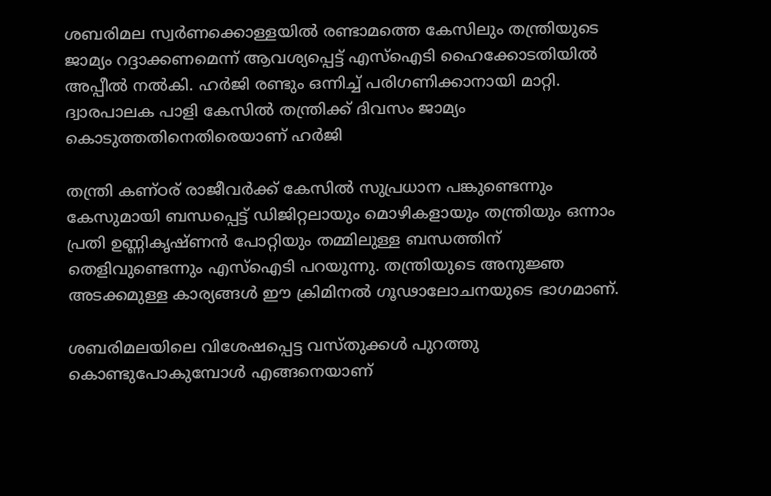ശബരിമല സ്വർണക്കൊള്ളയിൽ രണ്ടാമത്തെ കേസിലും തന്ത്രിയുടെ ജാമ്യം റദ്ദാക്കണമെന്ന് ആവശ്യപ്പെട്ട് എസ്‌ഐടി ഹൈക്കോടതിയിൽ അപ്പീൽ നൽകി. ഹർജി രണ്ടും ഒന്നിച്ച് പരിഗണിക്കാനായി മാറ്റി. ദ്വാരപാലക പാളി കേസിൽ തന്ത്രിക്ക് ദിവസം ജാമ്യം കൊടുത്തതിനെതിരെയാണ് ഹർജി

തന്ത്രി കണ്ഠര് രാജീവർക്ക് കേസിൽ സുപ്രധാന പങ്കുണ്ടെന്നും കേസുമായി ബന്ധപ്പെട്ട് ഡിജിറ്റലായും മൊഴികളായും തന്ത്രിയും ഒന്നാം പ്രതി ഉണ്ണികൃഷ്ണൻ പോറ്റിയും തമ്മിലുള്ള ബന്ധത്തിന് തെളിവുണ്ടെന്നും എസ്‌ഐടി പറയുന്നു. തന്ത്രിയുടെ അനുജ്ഞ അടക്കമുള്ള കാര്യങ്ങൾ ഈ ക്രിമിനൽ ഗൂഢാലോചനയുടെ ഭാഗമാണ്.

ശബരിമലയിലെ വിശേഷപ്പെട്ട വസ്തുക്കൾ പുറത്തു കൊണ്ടുപോകുമ്പോൾ എങ്ങനെയാണ്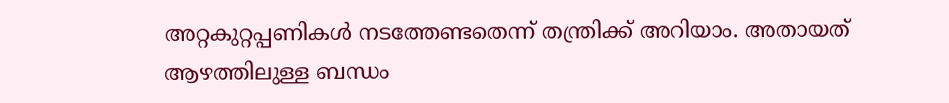അറ്റകുറ്റപ്പണികൾ നടത്തേണ്ടതെന്ന് തന്ത്രിക്ക് അറിയാം. അതായത് ആഴത്തിലുള്ള ബന്ധം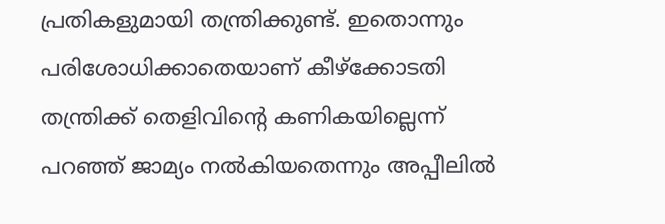പ്രതികളുമായി തന്ത്രിക്കുണ്ട്. ഇതൊന്നും പരിശോധിക്കാതെയാണ് കീഴ്‌ക്കോടതി തന്ത്രിക്ക് തെളിവിന്റെ കണികയില്ലെന്ന് പറഞ്ഞ് ജാമ്യം നൽകിയതെന്നും അപ്പീലിൽ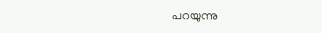പറയുന്നു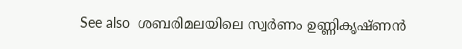See also  ശബരിമലയിലെ സ്വർണം ഉണ്ണികൃഷ്ണൻ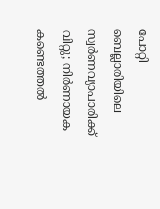പോറ്റി ബെല്ലാരിയിലെ സ്വർണവ്യാപാരിക്ക് വിറ്റു; നിർണായക കണ്ടെത്തൽ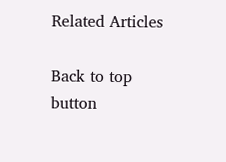Related Articles

Back to top button